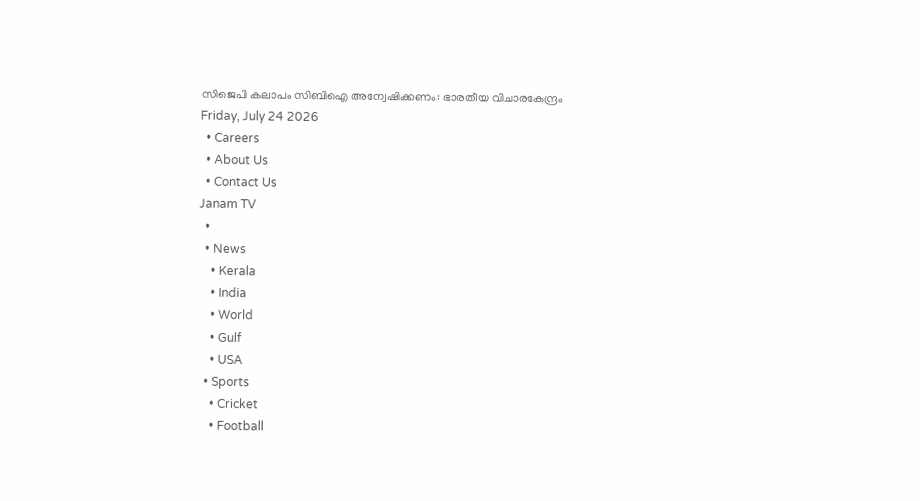സിജെപി കലാപം സിബിഐ അന്വേഷിക്കണം: ഭാരതീയ വിചാരകേന്ദ്രം
Friday, July 24 2026
  • Careers
  • About Us
  • Contact Us
Janam TV
  •
  • News
    • Kerala
    • India
    • World
    • Gulf
    • USA
  • Sports
    • Cricket
    • Football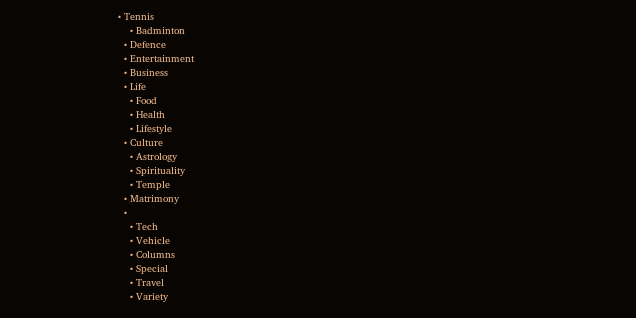• Tennis
    • Badminton
  • Defence
  • Entertainment
  • Business
  • Life
    • Food
    • Health
    • Lifestyle
  • Culture
    • Astrology
    • Spirituality
    • Temple
  • Matrimony
  •
    • Tech
    • Vehicle
    • Columns
    • Special
    • Travel
    • Variety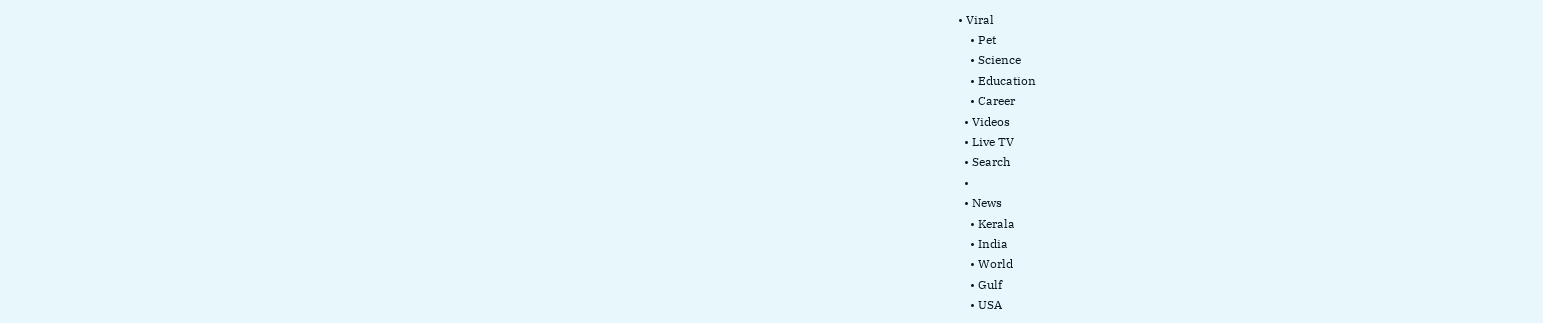• Viral
    • Pet
    • Science
    • Education
    • Career
  • Videos
  • Live TV
  • Search
  •
  • News
    • Kerala
    • India
    • World
    • Gulf
    • USA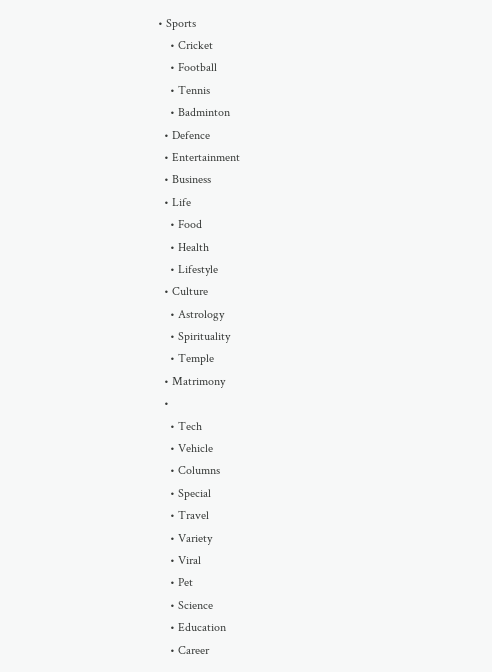• Sports
    • Cricket
    • Football
    • Tennis
    • Badminton
  • Defence
  • Entertainment
  • Business
  • Life
    • Food
    • Health
    • Lifestyle
  • Culture
    • Astrology
    • Spirituality
    • Temple
  • Matrimony
  •
    • Tech
    • Vehicle
    • Columns
    • Special
    • Travel
    • Variety
    • Viral
    • Pet
    • Science
    • Education
    • Career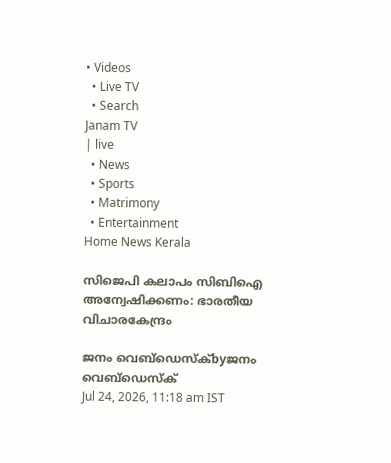• Videos
  • Live TV
  • Search
Janam TV
| live
  • News
  • Sports
  • Matrimony
  • Entertainment
Home News Kerala

സിജെപി കലാപം സിബിഐ അന്വേഷിക്കണം: ഭാരതീയ വിചാരകേന്ദ്രം

ജനം വെബ്‌ഡെസ്ക്byജനം വെബ്‌ഡെസ്ക്
Jul 24, 2026, 11:18 am IST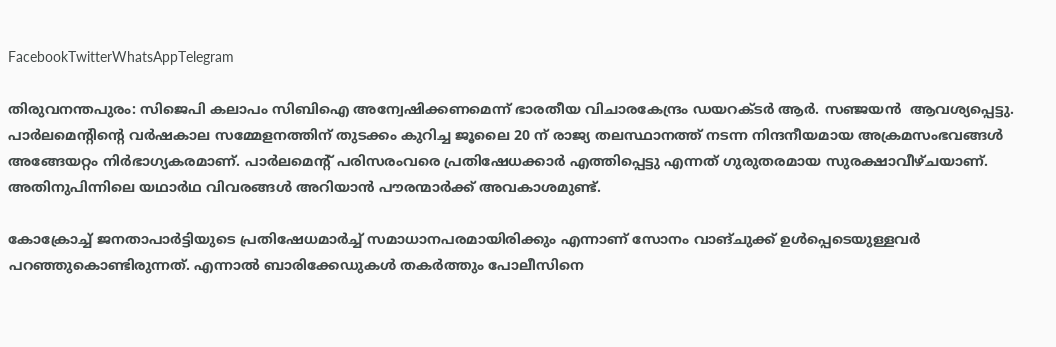FacebookTwitterWhatsAppTelegram

തിരുവനന്തപുരം: സിജെപി കലാപം സിബിഐ അന്വേഷിക്കണമെന്ന് ഭാരതീയ വിചാരകേന്ദ്രം ഡയറക്ടര്‍ ആര്‍. സഞ്ജയന്‍  ആവശ്യപ്പെട്ടു. പാര്‍ലമെന്റിന്റെ വര്‍ഷകാല സമ്മേളനത്തിന് തുടക്കം കുറിച്ച ജൂലൈ 20 ന് രാജ്യ തലസ്ഥാനത്ത് നടന്ന നിന്ദനീയമായ അക്രമസംഭവങ്ങള്‍ അങ്ങേയറ്റം നിര്‍ഭാഗ്യകരമാണ്. പാര്‍ലമെന്റ് പരിസരംവരെ പ്രതിഷേധക്കാര്‍ എത്തിപ്പെട്ടു എന്നത് ഗുരുതരമായ സുരക്ഷാവീഴ്ചയാണ്. അതിനുപിന്നിലെ യഥാര്‍ഥ വിവരങ്ങള്‍ അറിയാന്‍ പൗരന്മാര്‍ക്ക് അവകാശമുണ്ട്.

കോക്രോച്ച് ജനതാപാര്‍ട്ടിയുടെ പ്രതിഷേധമാര്‍ച്ച് സമാധാനപരമായിരിക്കും എന്നാണ് സോനം വാങ്ചുക്ക് ഉള്‍പ്പെടെയുള്ളവര്‍ പറഞ്ഞുകൊണ്ടിരുന്നത്. എന്നാല്‍ ബാരിക്കേഡുകള്‍ തകര്‍ത്തും പോലീസിനെ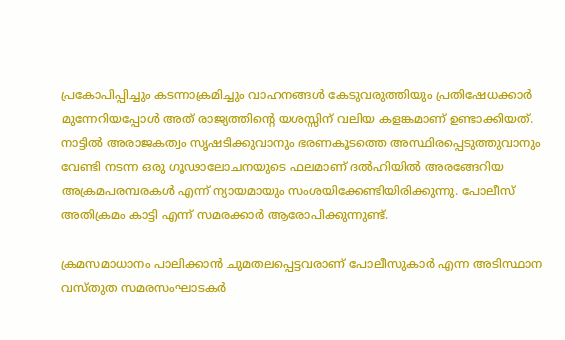പ്രകോപിപ്പിച്ചും കടന്നാക്രമിച്ചും വാഹനങ്ങള്‍ കേടുവരുത്തിയും പ്രതിഷേധക്കാര്‍ മുന്നേറിയപ്പോള്‍ അത് രാജ്യത്തിന്റെ യശസ്സിന് വലിയ കളങ്കമാണ് ഉണ്ടാക്കിയത്. നാട്ടില്‍ അരാജകത്വം സൃഷടിക്കുവാനും ഭരണകൂടത്തെ അസ്ഥിരപ്പെടുത്തുവാനും വേണ്ടി നടന്ന ഒരു ഗൂഢാലോചനയുടെ ഫലമാണ് ദല്‍ഹിയില്‍ അരങ്ങേറിയ അക്രമപരമ്പരകള്‍ എന്ന് ന്യായമായും സംശയിക്കേണ്ടിയിരിക്കുന്നു. പോലീസ് അതിക്രമം കാട്ടി എന്ന് സമരക്കാര്‍ ആരോപിക്കുന്നുണ്ട്.

ക്രമസമാധാനം പാലിക്കാന്‍ ചുമതലപ്പെട്ടവരാണ് പോലീസുകാര്‍ എന്ന അടിസ്ഥാന വസ്തുത സമരസംഘാടകര്‍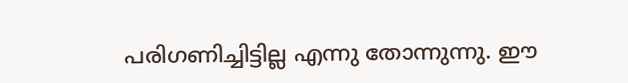പരിഗണിച്ചിട്ടില്ല എന്നു തോന്നുന്നു. ഈ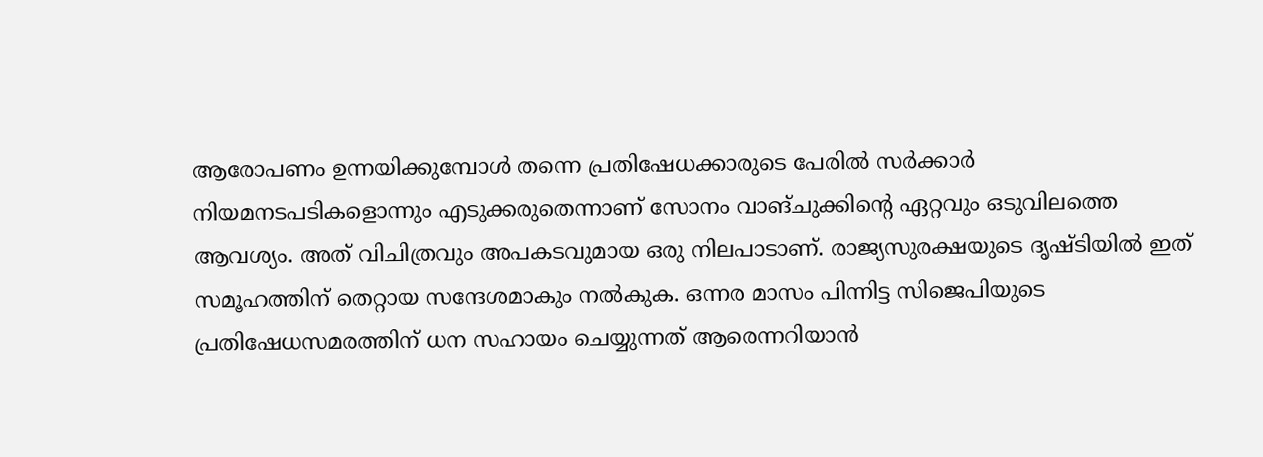ആരോപണം ഉന്നയിക്കുമ്പോള്‍ തന്നെ പ്രതിഷേധക്കാരുടെ പേരില്‍ സര്‍ക്കാര്‍ നിയമനടപടികളൊന്നും എടുക്കരുതെന്നാണ് സോനം വാങ്ചുക്കിന്റെ ഏറ്റവും ഒടുവിലത്തെ ആവശ്യം. അത് വിചിത്രവും അപകടവുമായ ഒരു നിലപാടാണ്. രാജ്യസുരക്ഷയുടെ ദൃഷ്ടിയില്‍ ഇത് സമൂഹത്തിന് തെറ്റായ സന്ദേശമാകും നല്‍കുക. ഒന്നര മാസം പിന്നിട്ട സിജെപിയുടെ പ്രതിഷേധസമരത്തിന് ധന സഹായം ചെയ്യുന്നത് ആരെന്നറിയാന്‍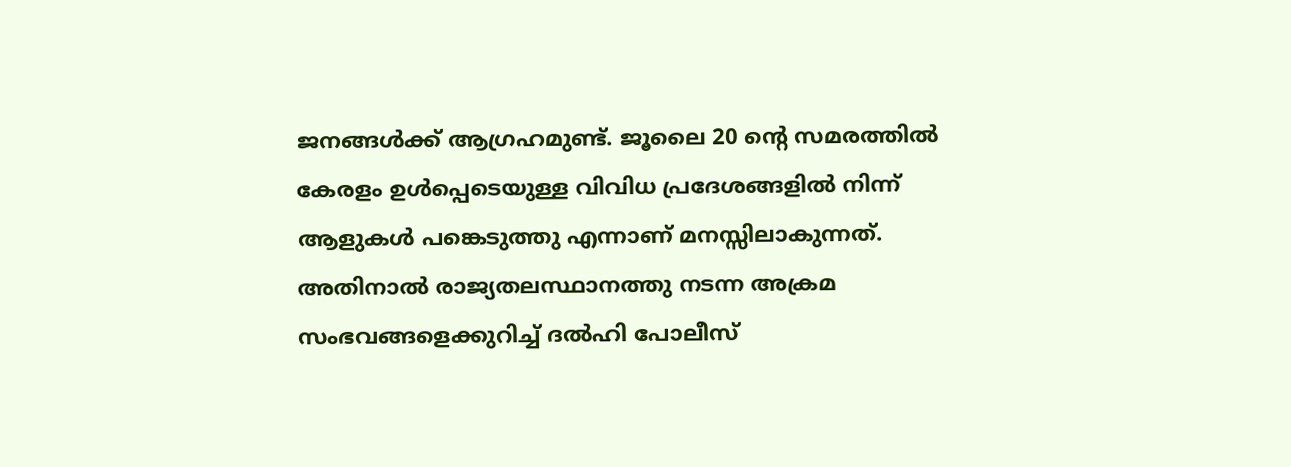ജനങ്ങള്‍ക്ക് ആഗ്രഹമുണ്ട്. ജൂലൈ 20 ന്റെ സമരത്തില്‍ കേരളം ഉള്‍പ്പെടെയുള്ള വിവിധ പ്രദേശങ്ങളില്‍ നിന്ന് ആളുകള്‍ പങ്കെടുത്തു എന്നാണ് മനസ്സിലാകുന്നത്. അതിനാല്‍ രാജ്യതലസ്ഥാനത്തു നടന്ന അക്രമ സംഭവങ്ങളെക്കുറിച്ച് ദല്‍ഹി പോലീസ്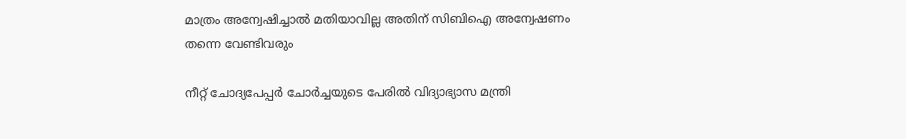മാത്രം അന്വേഷിച്ചാല്‍ മതിയാവില്ല അതിന് സിബിഐ അന്വേഷണം തന്നെ വേണ്ടിവരും

നീറ്റ് ചോദ്യപേപ്പര്‍ ചോര്‍ച്ചയുടെ പേരില്‍ വിദ്യാഭ്യാസ മന്ത്രി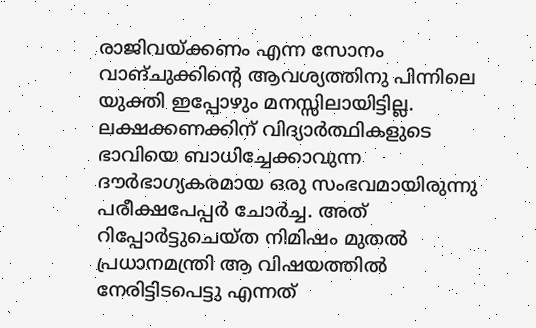രാജിവയ്‌ക്കണം എന്ന സോനം വാങ്ചുക്കിന്റെ ആവശ്യത്തിനു പിന്നിലെ യുക്തി ഇപ്പോഴും മനസ്സിലായിട്ടില്ല. ലക്ഷക്കണക്കിന് വിദ്യാര്‍ത്ഥികളുടെ ഭാവിയെ ബാധിച്ചേക്കാവുന്ന ദൗര്‍ഭാഗ്യകരമായ ഒരു സംഭവമായിരുന്നു പരീക്ഷപേപ്പര്‍ ചോര്‍ച്ച. അത് റിപ്പോര്‍ട്ടുചെയ്ത നിമിഷം മുതല്‍ പ്രധാനമന്ത്രി ആ വിഷയത്തില്‍ നേരിട്ടിടപെട്ടു എന്നത്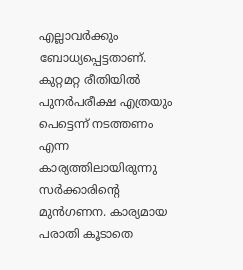എല്ലാവര്‍ക്കും ബോധ്യപ്പെട്ടതാണ്. കുറ്റമറ്റ രീതിയില്‍ പുനര്‍പരീക്ഷ എത്രയും പെട്ടെന്ന് നടത്തണം എന്ന കാര്യത്തിലായിരുന്നു സര്‍ക്കാരിന്റെ മുന്‍ഗണന. കാര്യമായ പരാതി കൂടാതെ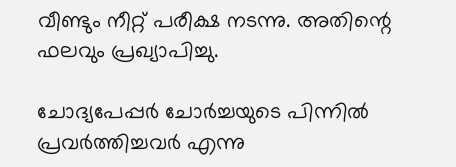വീണ്ടും നീറ്റ് പരീക്ഷ നടന്നു. അതിന്റെ ഫലവും പ്രഖ്യാപിച്ചു.

ചോദ്യപേപ്പര്‍ ചോര്‍ച്ചയുടെ പിന്നില്‍ പ്രവര്‍ത്തിച്ചവര്‍ എന്നു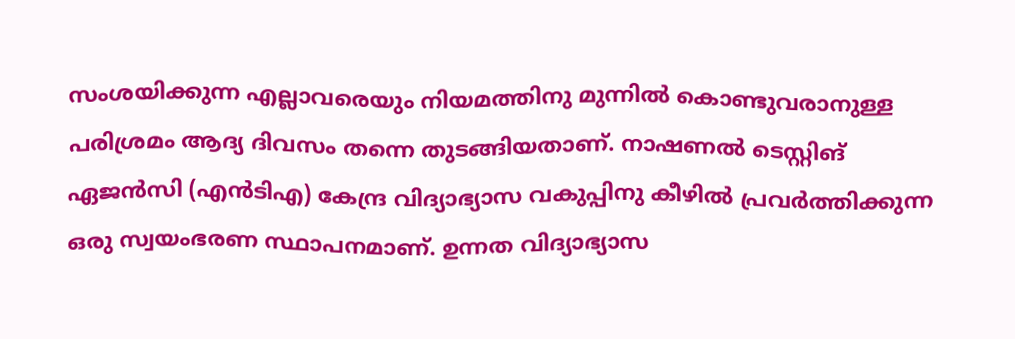സംശയിക്കുന്ന എല്ലാവരെയും നിയമത്തിനു മുന്നില്‍ കൊണ്ടുവരാനുള്ള പരിശ്രമം ആദ്യ ദിവസം തന്നെ തുടങ്ങിയതാണ്. നാഷണല്‍ ടെസ്റ്റിങ് ഏജന്‍സി (എന്‍ടിഎ) കേന്ദ്ര വിദ്യാഭ്യാസ വകുപ്പിനു കീഴില്‍ പ്രവര്‍ത്തിക്കുന്ന ഒരു സ്വയംഭരണ സ്ഥാപനമാണ്. ഉന്നത വിദ്യാഭ്യാസ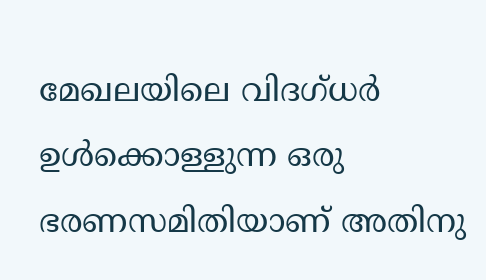മേഖലയിലെ വിദഗ്ധര്‍ ഉള്‍ക്കൊള്ളുന്ന ഒരു ഭരണസമിതിയാണ് അതിനു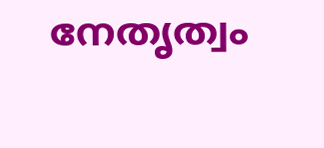നേതൃത്വം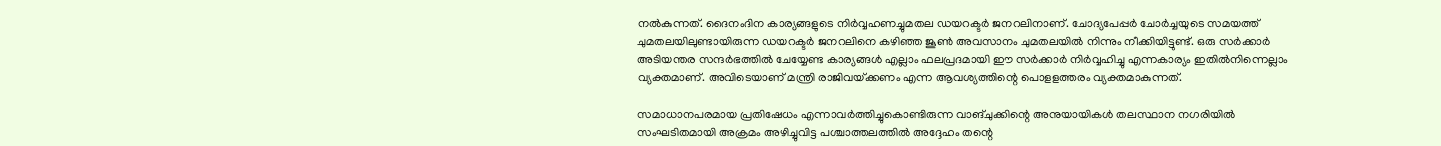നല്‍കുന്നത്. ദൈനംദിന കാര്യങ്ങളുടെ നിര്‍വ്വഹണച്ചുമതല ഡയറക്ടര്‍ ജനറലിനാണ്. ചോദ്യപേപ്പര്‍ ചോര്‍ച്ചയുടെ സമയത്ത് ചുമതലയിലുണ്ടായിരുന്ന ഡയറക്ടര്‍ ജനറലിനെ കഴിഞ്ഞ ജൂണ്‍ അവസാനം ചുമതലയില്‍ നിന്നും നീക്കിയിട്ടുണ്ട്. ഒരു സര്‍ക്കാര്‍ അടിയന്തര സന്ദര്‍ഭത്തില്‍ ചേയ്യേണ്ട കാര്യങ്ങള്‍ എല്ലാം ഫലപ്രദമായി ഈ സര്‍ക്കാര്‍ നിര്‍വ്വഹിച്ചു എന്നകാര്യം ഇതില്‍നിന്നെല്ലാം വ്യക്തമാണ്. അവിടെയാണ് മന്ത്രി രാജിവയ്‌ക്കണം എന്ന ആവശ്യത്തിന്റെ പൊളളത്തരം വ്യക്തമാകുന്നത്.

സമാധാനപരമായ പ്രതിഷേധം എന്നാവര്‍ത്തിച്ചുകൊണ്ടിരുന്ന വാങ്ചുക്കിന്റെ അനുയായികള്‍ തലസ്ഥാന നഗരിയില്‍ സംഘടിതമായി അക്രമം അഴിച്ചുവിട്ട പശ്ചാത്തലത്തില്‍ അദ്ദേഹം തന്റെ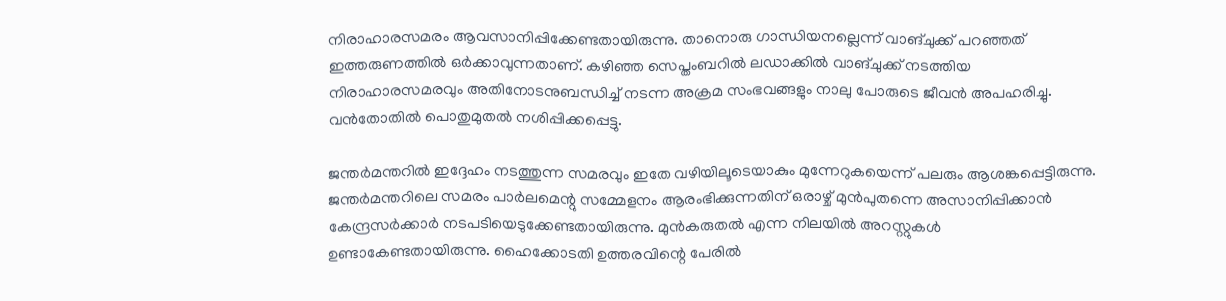നിരാഹാരസമരം ആവസാനിപ്പിക്കേണ്ടതായിരുന്നു. താനൊരു ഗാന്ധിയനല്ലെന്ന് വാങ്ചുക്ക് പറഞ്ഞത് ഇത്തരുണത്തില്‍ ഒര്‍ക്കാവുന്നതാണ്. കഴിഞ്ഞ സെപ്തംബറില്‍ ലഡാക്കില്‍ വാങ്ചുക്ക് നടത്തിയ നിരാഹാരസമരവും അതിനോടനുബന്ധിച്ച് നടന്ന അക്രമ സംഭവങ്ങളും നാലു പോരുടെ ജീവന്‍ അപഹരിച്ചു. വന്‍തോതില്‍ പൊതുമുതല്‍ നശിപ്പിക്കപ്പെട്ടു.

ജന്തര്‍മന്തറില്‍ ഇദ്ദേഹം നടത്തുന്ന സമരവും ഇതേ വഴിയിലൂടെയാകും മുന്നേറുകയെന്ന് പലരും ആശങ്കപ്പെട്ടിരുന്നു. ജന്തര്‍മന്തറിലെ സമരം പാര്‍ലമെന്റു സമ്മേളനം ആരംഭിക്കുന്നതിന് ഒരാഴ്ച് മുന്‍പുതന്നെ അസാനിപ്പിക്കാന്‍ കേന്ദ്രസര്‍ക്കാര്‍ നടപടിയെടുക്കേണ്ടതായിരുന്നു. മുന്‍കരുതല്‍ എന്ന നിലയില്‍ അറസ്റ്റുകള്‍ ഉണ്ടാകേണ്ടതായിരുന്നു. ഹൈക്കോടതി ഉത്തരവിന്റെ പേരില്‍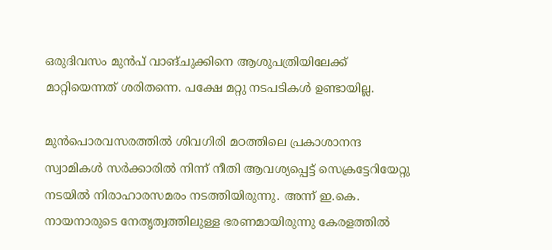ഒരുദിവസം മുന്‍പ് വാങ്ചുക്കിനെ ആശുപത്രിയിലേക്ക് മാറ്റിയെന്നത് ശരിതന്നെ. പക്ഷേ മറ്റു നടപടികള്‍ ഉണ്ടായില്ല.

മുന്‍പൊരവസരത്തില്‍ ശിവഗിരി മഠത്തിലെ പ്രകാശാനന്ദ സ്വാമികള്‍ സര്‍ക്കാരില്‍ നിന്ന് നീതി ആവശ്യപ്പെട്ട് സെക്രട്ടേറിയേറ്റു നടയില്‍ നിരാഹാരസമരം നടത്തിയിരുന്നു. അന്ന് ഇ.കെ. നായനാരുടെ നേതൃത്വത്തിലുള്ള ഭരണമായിരുന്നു കേരളത്തില്‍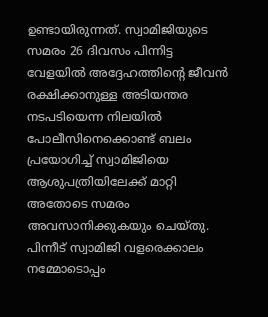ഉണ്ടായിരുന്നത്. സ്വാമിജിയുടെ സമരം 26 ദിവസം പിന്നിട്ട വേളയില്‍ അദ്ദേഹത്തിന്റെ ജീവന്‍ രക്ഷിക്കാനുള്ള അടിയന്തര നടപടിയെന്ന നിലയില്‍ പോലീസിനെക്കൊണ്ട് ബലം പ്രയോഗിച്ച് സ്വാമിജിയെ ആശുപത്രിയിലേക്ക് മാറ്റി അതോടെ സമരം അവസാനിക്കുകയും ചെയ്തു. പിന്നീട് സ്വാമിജി വളരെക്കാലം നമ്മോടൊപ്പം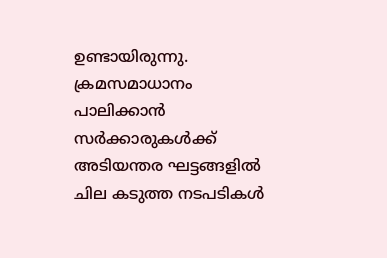ഉണ്ടായിരുന്നു. ക്രമസമാധാനം പാലിക്കാന്‍ സര്‍ക്കാരുകള്‍ക്ക് അടിയന്തര ഘട്ടങ്ങളില്‍ ചില കടുത്ത നടപടികള്‍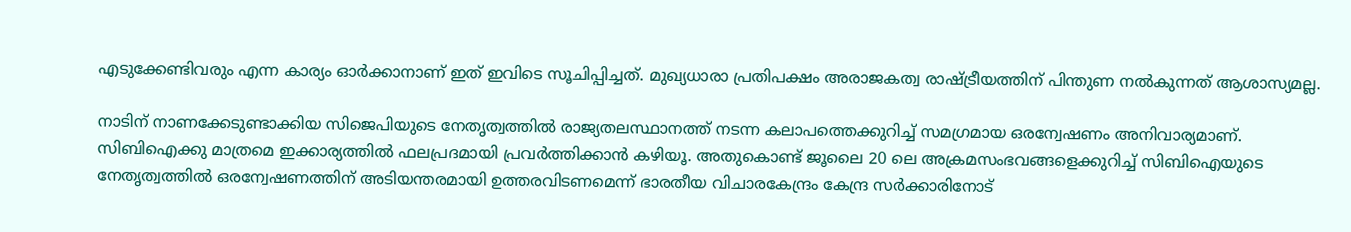എടുക്കേണ്ടിവരും എന്ന കാര്യം ഓര്‍ക്കാനാണ് ഇത് ഇവിടെ സൂചിപ്പിച്ചത്. മുഖ്യധാരാ പ്രതിപക്ഷം അരാജകത്വ രാഷ്‌ട്രീയത്തിന് പിന്തുണ നൽകുന്നത് ആശാസ്യമല്ല.

നാടിന് നാണക്കേടുണ്ടാക്കിയ സിജെപിയുടെ നേതൃത്വത്തില്‍ രാജ്യതലസ്ഥാനത്ത് നടന്ന കലാപത്തെക്കുറിച്ച് സമഗ്രമായ ഒരന്വേഷണം അനിവാര്യമാണ്. സിബിഐക്കു മാത്രമെ ഇക്കാര്യത്തില്‍ ഫലപ്രദമായി പ്രവര്‍ത്തിക്കാന്‍ കഴിയൂ. അതുകൊണ്ട് ജൂലൈ 20 ലെ അക്രമസംഭവങ്ങളെക്കുറിച്ച് സിബിഐയുടെ നേതൃത്വത്തില്‍ ഒരന്വേഷണത്തിന് അടിയന്തരമായി ഉത്തരവിടണമെന്ന് ഭാരതീയ വിചാരകേന്ദ്രം കേന്ദ്ര സര്‍ക്കാരിനോട്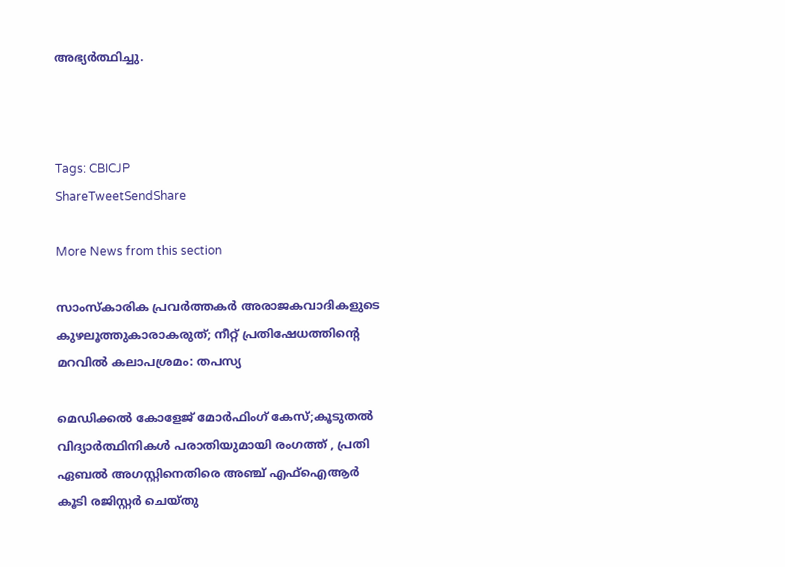അഭ്യര്‍ത്ഥിച്ചു.



Tags: CBICJP
ShareTweetSendShare

More News from this section

സാംസ്കാരിക പ്രവർത്തകർ അരാജകവാദികളുടെ കുഴലൂത്തുകാരാകരുത്; നീറ്റ് പ്രതിഷേധത്തിന്റെ മറവിൽ കലാപശ്രമം: തപസ്യ

മെഡിക്കൽ കോളേജ് മോർഫിംഗ് കേസ്;കൂടുതൽ വിദ്യാർത്ഥിനികൾ പരാതിയുമായി രംഗത്ത് , പ്രതി ഏബൽ അഗസ്റ്റിനെതിരെ അഞ്ച് എഫ്ഐആർ കൂടി രജിസ്റ്റർ ചെയ്തു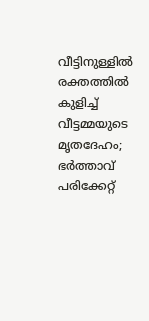വീട്ടിനുള്ളിൽ രക്തത്തിൽ കുളിച്ച് വീട്ടമ്മയുടെ മൃതദേഹം; ഭർത്താവ് പരിക്കേറ്റ്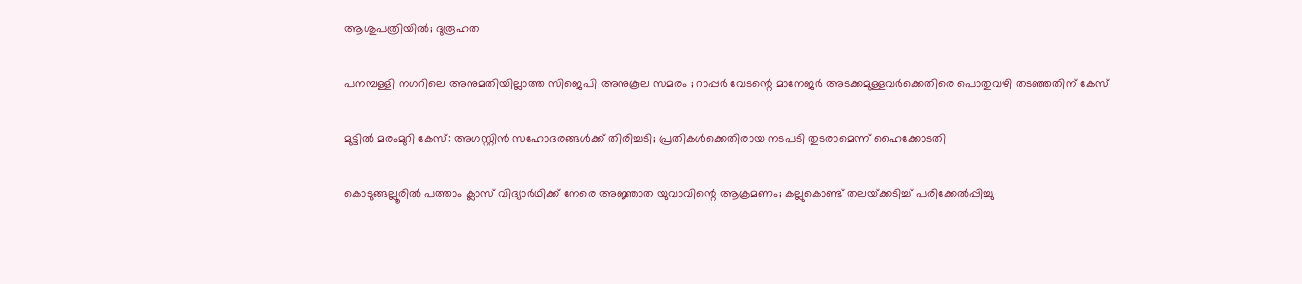ആശുപത്രിയിൽ; ദുരൂഹത

പനമ്പള്ളി നഗറിലെ അനുമതിയില്ലാത്ത സിജെപി അനുകൂല സമരം ; റാപ്പർ വേടന്റെ മാനേജർ അടക്കമുള്ളവർക്കെതിരെ പൊതുവഴി തടഞ്ഞതിന് കേസ്

മുട്ടിൽ മരംമുറി കേസ്: അഗസ്റ്റിൻ സഹോദരങ്ങൾക്ക് തിരിച്ചടി; പ്രതികൾക്കെതിരായ നടപടി തുടരാമെന്ന് ഹൈക്കോടതി

കൊടുങ്ങല്ലൂരിൽ പത്താം ക്ലാസ് വിദ്യാർഥിക്ക് നേരെ അജ്ഞാത യുവാവിന്റെ ആക്രമണം; കല്ലുകൊണ്ട് തലയ്‌ക്കടിച്ച് പരിക്കേൽപ്പിച്ചു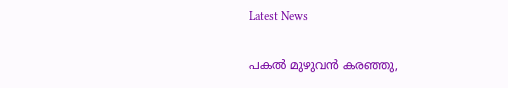Latest News

പകൽ മുഴുവൻ കരഞ്ഞു,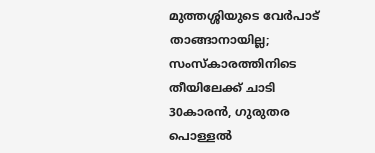മുത്തശ്ശിയുടെ വേർപാട് താങ്ങാനായില്ല; സംസ്കാരത്തിനിടെ തീയിലേക്ക് ചാടി 30കാരൻ, ഗുരുതര പൊള്ളൽ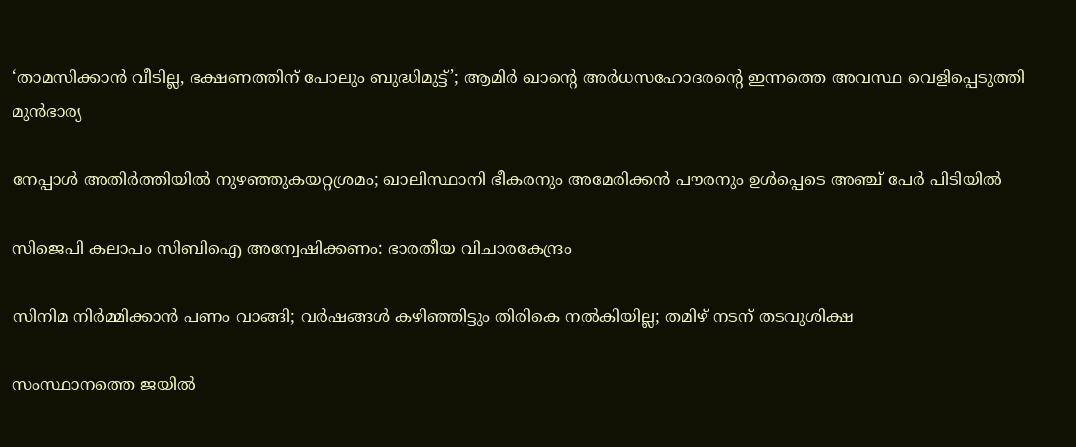‘താമസിക്കാൻ വീടില്ല, ഭക്ഷണത്തിന് പോലും ബുദ്ധിമുട്ട്’; ആമിർ ഖാന്റെ അർധസഹോദരന്റെ ഇന്നത്തെ അവസ്ഥ വെളിപ്പെടുത്തി മുൻഭാര്യ

നേപ്പാൾ അതിർത്തിയിൽ നുഴഞ്ഞുകയറ്റശ്രമം; ഖാലിസ്ഥാനി ഭീകരനും അമേരിക്കൻ പൗരനും ഉൾപ്പെടെ അഞ്ച് പേർ പിടിയിൽ

സിജെപി കലാപം സിബിഐ അന്വേഷിക്കണം: ഭാരതീയ വിചാരകേന്ദ്രം

സിനിമ നിർമ്മിക്കാൻ പണം വാങ്ങി; വർഷങ്ങൾ കഴിഞ്ഞിട്ടും തിരികെ നൽകിയില്ല; തമിഴ് നടന് തടവുശിക്ഷ

സംസ്ഥാനത്തെ ജയിൽ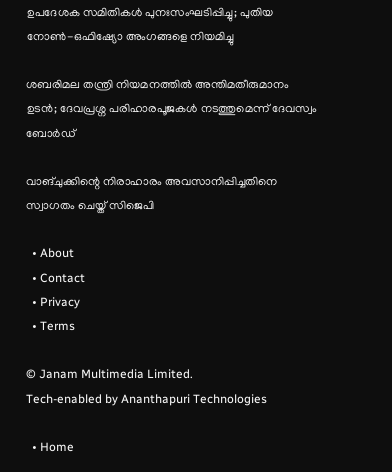ഉപദേശക സമിതികൾ പുനഃസംഘടിപ്പിച്ചു; പുതിയ നോൺ-ഒഫിഷ്യോ അംഗങ്ങളെ നിയമിച്ചു

ശബരിമല തന്ത്രി നിയമനത്തിൽ അന്തിമതീരുമാനം ഉടൻ; ദേവപ്രശ്ന പരിഹാരപൂജകൾ നടത്തുമെന്ന് ദേവസ്വം ബോർഡ്

വാങ്ചുക്കിന്റെ നിരാഹാരം അവസാനിപ്പിച്ചതിനെ സ്വാഗതം ചെയ്ത് സിജെപി

  • About
  • Contact
  • Privacy
  • Terms

© Janam Multimedia Limited.
Tech-enabled by Ananthapuri Technologies

  • Home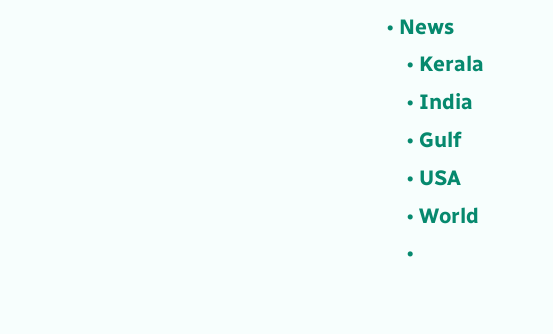• News
    • Kerala
    • India
    • Gulf
    • USA
    • World
    •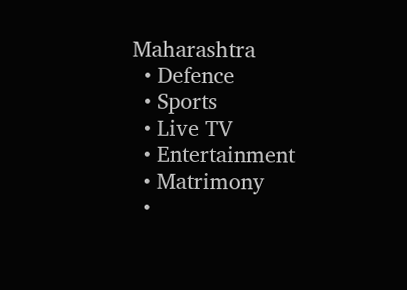Maharashtra
  • Defence
  • Sports
  • Live TV
  • Entertainment
  • Matrimony
  •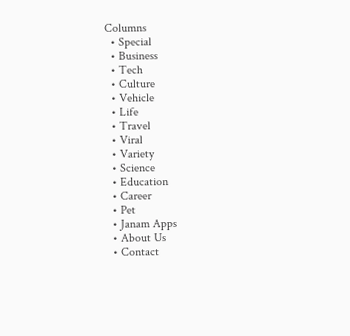Columns
  • Special
  • Business
  • Tech
  • Culture
  • Vehicle
  • Life
  • Travel
  • Viral
  • Variety
  • Science
  • Education
  • Career
  • Pet
  • Janam Apps
  • About Us
  • Contact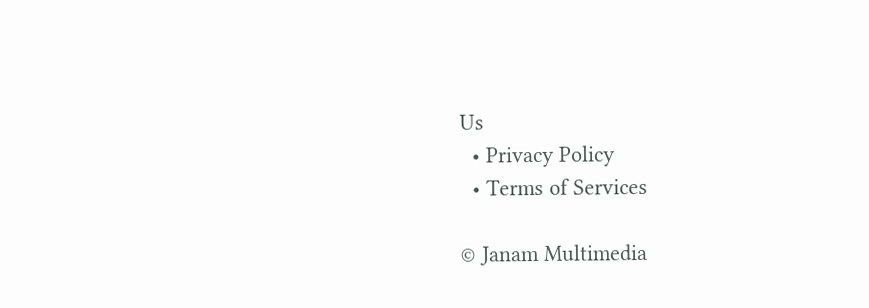Us
  • Privacy Policy
  • Terms of Services

© Janam Multimedia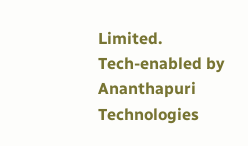Limited.
Tech-enabled by Ananthapuri Technologies